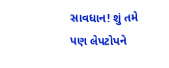સાવધાન! શું તમે પણ લેપટોપને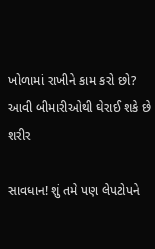ખોળામાં રાખીને કામ કરો છો? આવી બીમારીઓથી ઘેરાઈ શકે છે શરીર

સાવધાન! શું તમે પણ લેપટોપને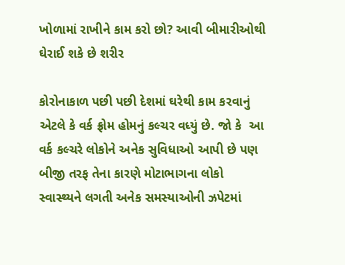ખોળામાં રાખીને કામ કરો છો? આવી બીમારીઓથી ઘેરાઈ શકે છે શરીર

કોરોનાકાળ પછી પછી દેશમાં ઘરેથી કામ કરવાનું એટલે કે વર્ક ફ્રોમ હોમનું કલ્ચર વધ્યું છે. જો કે  આ વર્ક કલ્ચરે લોકોને અનેક સુવિધાઓ આપી છે પણ બીજી તરફ તેના કારણે મોટાભાગના લોકો સ્વાસ્થ્યને લગતી અનેક સમસ્યાઓની ઝપેટમાં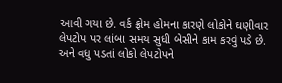આવી ગયા છે. વર્ક ફ્રોમ હોમના કારણે લોકોને ઘણીવાર લેપટોપ પર લાંબા સમય સુધી બેસીને કામ કરવું પડે છે. અને વધુ પડતાં લોકો લેપટોપને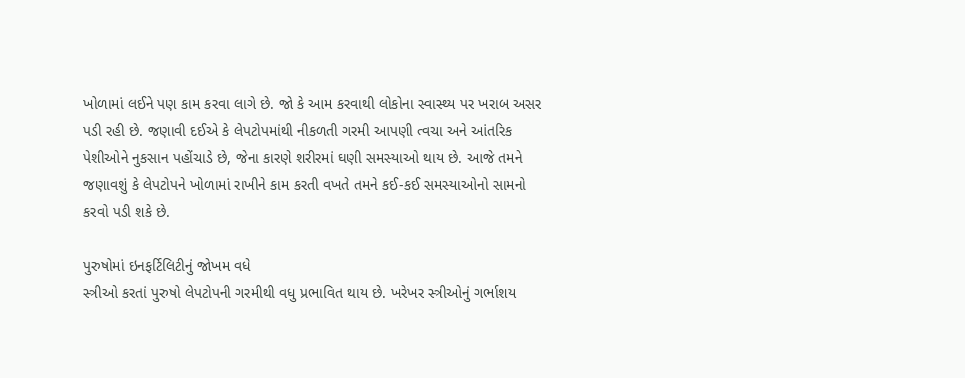ખોળામાં લઈને પણ કામ કરવા લાગે છે. જો કે આમ કરવાથી લોકોના સ્વાસ્થ્ય પર ખરાબ અસર પડી રહી છે. જણાવી દઈએ કે લેપટોપમાંથી નીકળતી ગરમી આપણી ત્વચા અને આંતરિક પેશીઓને નુકસાન પહોંચાડે છે, જેના કારણે શરીરમાં ઘણી સમસ્યાઓ થાય છે. આજે તમને જણાવશું કે લેપટોપને ખોળામાં રાખીને કામ કરતી વખતે તમને કઈ-કઈ સમસ્યાઓનો સામનો કરવો પડી શકે છે.

પુરુષોમાં ઇનફર્ટિલિટીનું જોખમ વધે
સ્ત્રીઓ કરતાં પુરુષો લેપટોપની ગરમીથી વધુ પ્રભાવિત થાય છે. ખરેખર સ્ત્રીઓનું ગર્ભાશય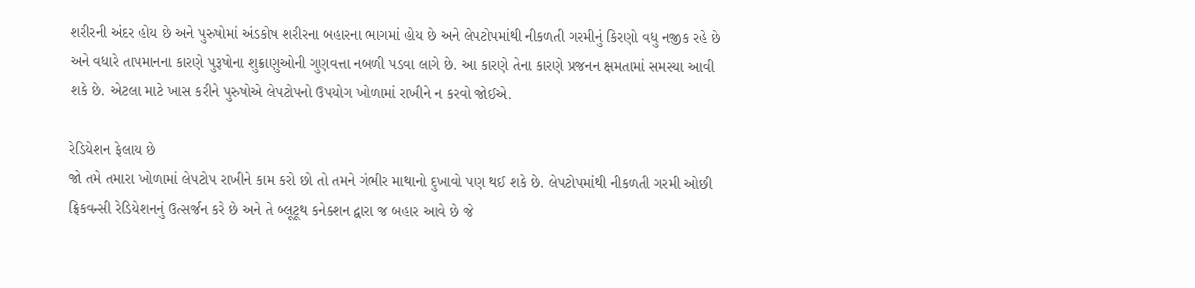શરીરની અંદર હોય છે અને પુરુષોમાં અંડકોષ શરીરના બહારના ભાગમાં હોય છે અને લેપટોપમાંથી નીકળતી ગરમીનું કિરણો વધુ નજીક રહે છે અને વધારે તાપમાનના કારણે પુરૂષોના શુક્રાણુઓની ગુણવત્તા નબળી પડવા લાગે છે. આ કારણે તેના કારણે પ્રજનન ક્ષમતામાં સમસ્યા આવી શકે છે. એટલા માટે ખાસ કરીને પુરુષોએ લેપટોપનો ઉપયોગ ખોળામાં રાખીને ન કરવો જોઈએ.

રેડિયેશન ફેલાય છે
જો તમે તમારા ખોળામાં લેપટોપ રાખીને કામ કરો છો તો તમને ગંભીર માથાનો દુખાવો પણ થઈ શકે છે. લેપટોપમાંથી નીકળતી ગરમી ઓછી ફ્રિકવન્સી રેડિયેશનનું ઉત્સર્જન કરે છે અને તે બ્લૂટૂથ કનેક્શન દ્વારા જ બહાર આવે છે જે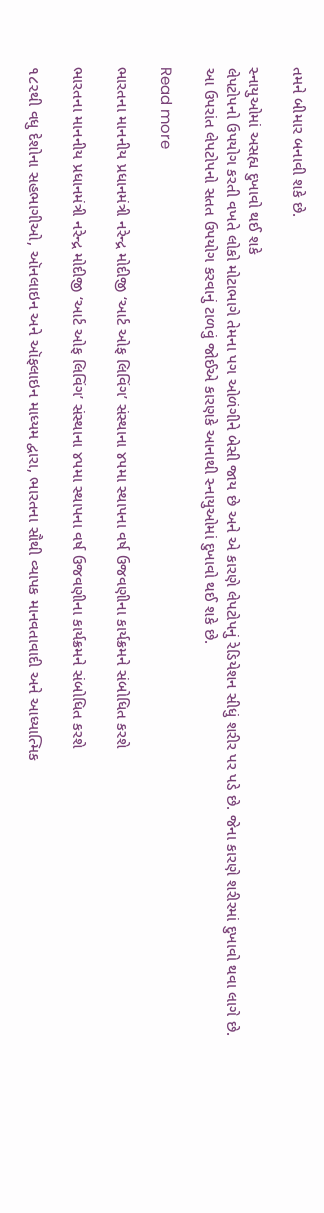તમને બીમાર બનાવી શકે છે.

સ્નાયુઓમાં અસહ્ય દુખાવો થઈ શકે
લેપટોપનો ઉપયોગ કરતી વખતે લોકો મોટાભાગે તેમના પગ ઓળંગીને બેસી જાય છે અને એ કારણે લેપટોપનું રેડિયેશન સીધું શરીર પર પડે છે. જેના કારણે શરીરમાં દુખાવો થવા લાગે છે. આ ઉપરાંત લેપટોપનો સતત ઉપયોગ કરવાનું ટાળવું જોઈએ કારણકે આનાથી સ્નાયુઓમાં દુખાવો થઈ શકે છે.

Read more

ભારતના માનનીય પ્રધાનમંત્રી નરેન્દ્ર મોદીજી ‘આર્ટ ઓફ લિવિંગ’ સંસ્થાના ૪૫મા સ્થાપના વર્ષ ઉજવણીના કાર્યક્રમને સંબોધિત કરશે

ભારતના માનનીય પ્રધાનમંત્રી નરેન્દ્ર મોદીજી ‘આર્ટ ઓફ લિવિંગ’ સંસ્થાના ૪૫મા સ્થાપના વર્ષ ઉજવણીના કાર્યક્રમને સંબોધિત કરશે

૧૮૨થી વધુ દેશોના સહભાગીઓ, ઑનલાઇન અને ઑફલાઇન માધ્યમ દ્વારા, ભારતના સૌથી વ્યાપક માનવતાવાદી અને આધ્યાત્મિક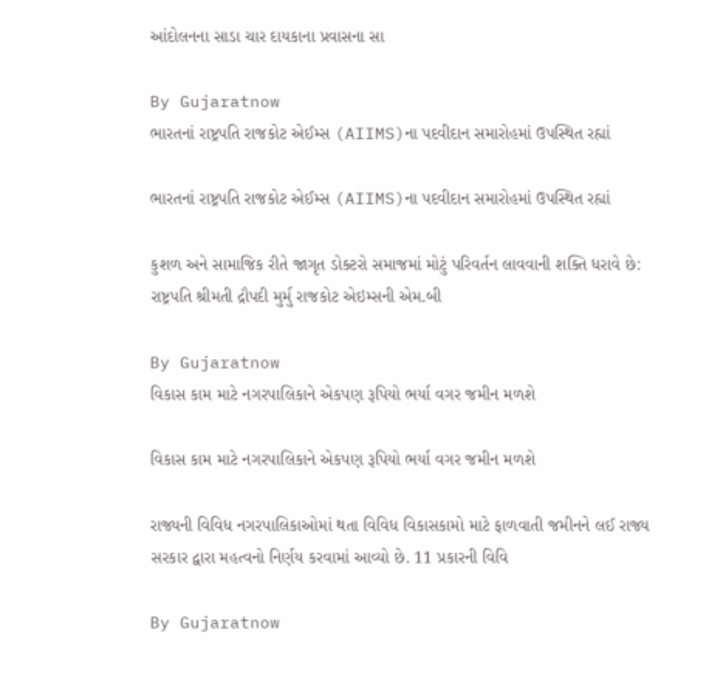આંદોલનના સાડા ચાર દાયકાના પ્રવાસના સા

By Gujaratnow
ભારતનાં રાષ્ટ્રપતિ રાજકોટ એઈમ્સ (AIIMS)ના પદવીદાન સમારોહમાં ઉપસ્થિત રહ્યાં

ભારતનાં રાષ્ટ્રપતિ રાજકોટ એઈમ્સ (AIIMS)ના પદવીદાન સમારોહમાં ઉપસ્થિત રહ્યાં

કુશળ અને સામાજિક રીતે જાગૃત ડોક્ટરો સમાજમાં મોટું પરિવર્તન લાવવાની શક્તિ ધરાવે છે: રાષ્ટ્રપતિ શ્રીમતી દ્રૌપદી મુર્મુ રાજકોટ એઇમ્સની એમ.બી

By Gujaratnow
વિકાસ કામ માટે નગરપાલિકાને એકપણ રૂપિયો ભર્યા વગર જમીન મળશે

વિકાસ કામ માટે નગરપાલિકાને એકપણ રૂપિયો ભર્યા વગર જમીન મળશે

રાજ્યની વિવિધ નગરપાલિકાઓમાં થતા વિવિધ વિકાસકામો માટે ફાળવાતી જમીનને લઈ રાજ્ય સરકાર દ્વારા મહત્વનો નિર્ણય કરવામાં આવ્યો છે. 11 પ્રકારની વિવિ

By Gujaratnow